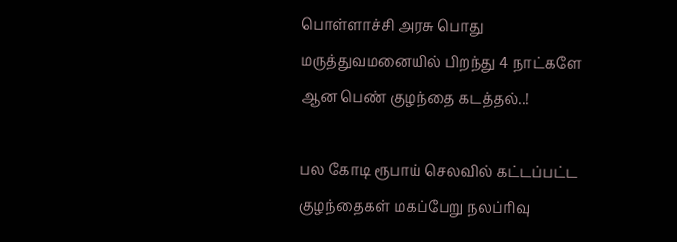பொள்ளாச்சி அரசு பொது மருத்துவமனையில் பிறந்து 4 நாட்களே ஆன பெண் குழந்தை கடத்தல்..!

பல கோடி ரூபாய் செலவில் கட்டப்பட்ட குழந்தைகள் மகப்பேறு நலப்ரிவு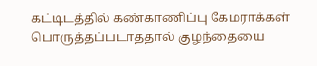கட்டிடத்தில் கண்காணிப்பு கேமராக்கள் பொருத்தப்படாததால் குழந்தையை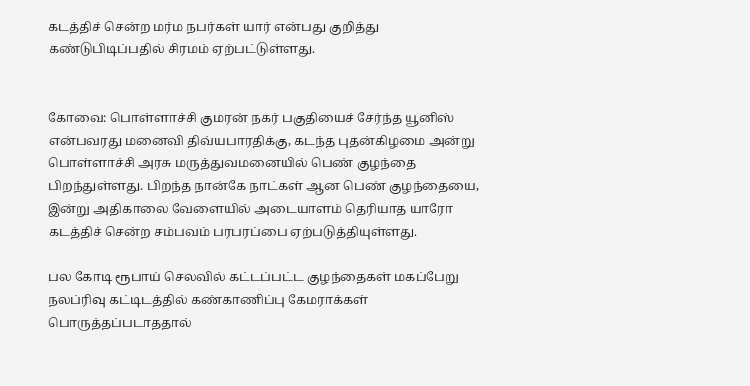கடத்திச் சென்ற மர்ம நபர்கள் யார் என்பது குறித்து கண்டுபிடிப்பதில் சிரமம் ஏற்பட்டுள்ளது.


கோவை: பொள்ளாச்சி குமரன் நகர் பகுதியைச் சேர்ந்த யூனிஸ் என்பவரது மனைவி திவ்யபாரதிக்கு, கடந்த புதன்கிழமை அன்று பொள்ளாச்சி அரசு மருத்துவமனையில் பெண் குழந்தை பிறந்துள்ளது. பிறந்த நான்கே நாட்கள் ஆன பெண் குழந்தையை, இன்று அதிகாலை வேளையில் அடையாளம் தெரியாத யாரோ கடத்திச் சென்ற சம்பவம் பரபரப்பை ஏற்படுத்தியுள்ளது.

பல கோடி ரூபாய் செலவில் கட்டப்பட்ட குழந்தைகள் மகப்பேறு நலப்ரிவு கட்டிடத்தில் கண்காணிப்பு கேமராக்கள் பொருத்தப்படாததால்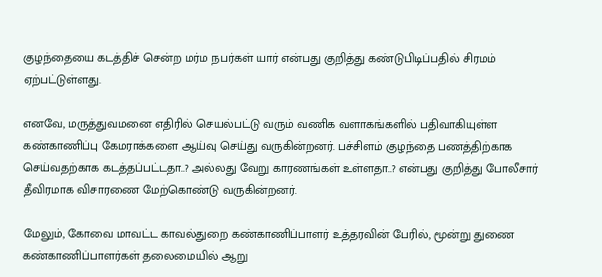குழந்தையை கடத்திச் சென்ற மர்ம நபர்கள் யார் என்பது குறித்து கண்டுபிடிப்பதில் சிரமம் ஏற்பட்டுள்ளது.

எனவே, மருத்துவமனை எதிரில் செயல்பட்டு வரும் வணிக வளாகங்களில் பதிவாகியுள்ள கண்காணிப்பு கேமராக்களை ஆய்வு செய்து வருகின்றனர். பச்சிளம் குழந்தை பணத்திற்காக செய்வதற்காக கடத்தப்பட்டதா..? அல்லது வேறு காரணங்கள் உள்ளதா..? என்பது குறித்து போலீசார் தீவிரமாக விசாரணை மேற்கொண்டு வருகின்றனர்.

மேலும், கோவை மாவட்ட காவல்துறை கண்காணிப்பாளர் உத்தரவின் பேரில், மூன்று துணை கண்காணிப்பாளர்கள் தலைமையில் ஆறு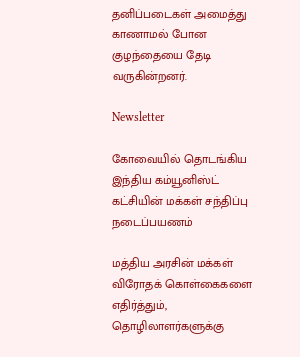தனிப்படைகள் அமைத்து காணாமல் போன குழந்தையை தேடி வருகின்றனர்.

Newsletter

கோவையில் தொடங்கிய இந்திய கம்யூனிஸ்ட் கட்சியின் மக்கள் சந்திப்பு நடைப்பயணம்

மத்திய அரசின் மக்கள் விரோதக் கொள்கைகளை எதிர்த்தும், தொழிலாளர்களுக்கு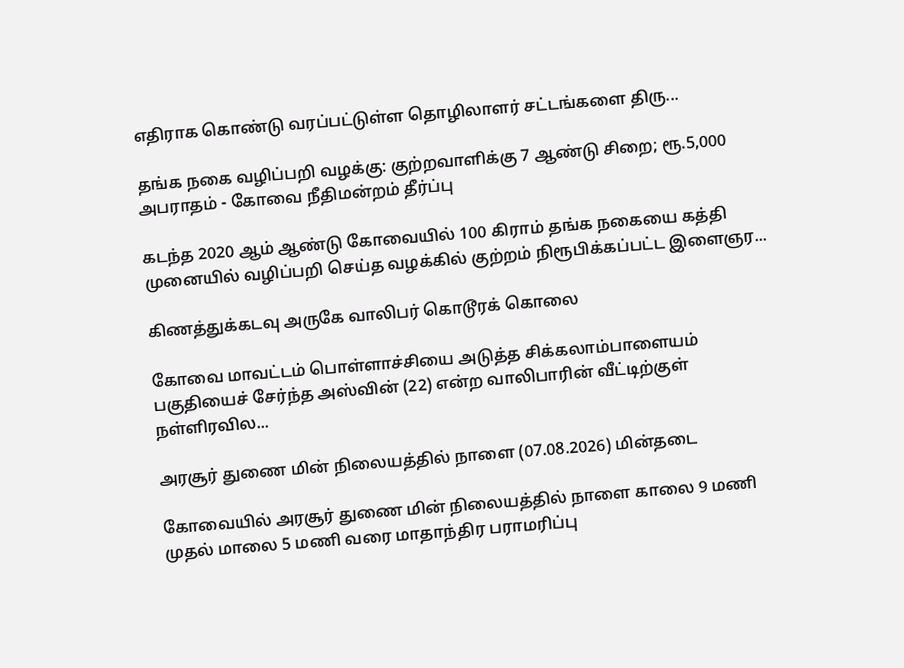எதிராக கொண்டு வரப்பட்டுள்ள தொழிலாளர் சட்டங்களை திரு...

தங்க நகை வழிப்பறி வழக்கு: குற்றவாளிக்கு 7 ஆண்டு சிறை; ரூ.5,000 அபராதம் - கோவை நீதிமன்றம் தீர்ப்பு

கடந்த 2020 ஆம் ஆண்டு கோவையில் 100 கிராம் தங்க நகையை கத்தி முனையில் வழிப்பறி செய்த வழக்கில் குற்றம் நிரூபிக்கப்பட்ட இளைஞர...

கிணத்துக்கடவு அருகே வாலிபர் கொடூரக் கொலை

கோவை மாவட்டம் பொள்ளாச்சியை அடுத்த சிக்கலாம்பாளையம் பகுதியைச் சேர்ந்த அஸ்வின் (22) என்ற வாலிபாரின் வீட்டிற்குள் நள்ளிரவில...

அரசூர் துணை மின் நிலையத்தில் நாளை (07.08.2026) மின்தடை

கோவையில் அரசூர் துணை மின் நிலையத்தில் நாளை காலை 9 மணி முதல் மாலை 5 மணி வரை மாதாந்திர பராமரிப்பு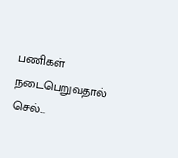பணிகள் நடைபெறுவதால் செல்...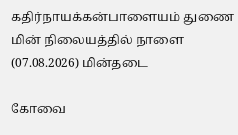கதிர்நாயக்கன்பாளையம் துணை மின் நிலையத்தில் நாளை (07.08.2026) மின்தடை

கோவை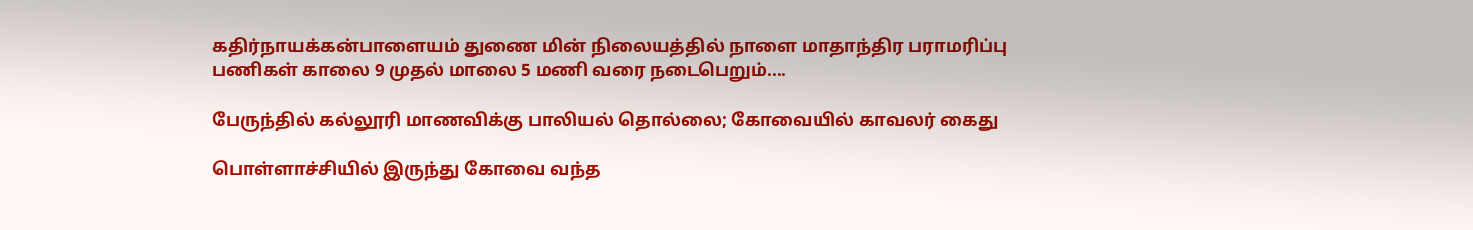கதிர்நாயக்கன்பாளையம் துணை மின் நிலையத்தில் நாளை மாதாந்திர பராமரிப்பு பணிகள் காலை 9 முதல் மாலை 5 மணி வரை நடைபெறும்....

பேருந்தில் கல்லூரி மாணவிக்கு பாலியல் தொல்லை; கோவையில் காவலர் கைது

பொள்ளாச்சியில் இருந்து கோவை வந்த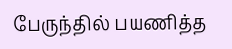பேருந்தில் பயணித்த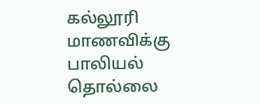கல்லூரி மாணவிக்கு பாலியல் தொல்லை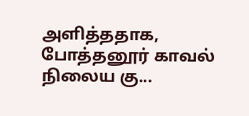அளித்ததாக, போத்தனூர் காவல் நிலைய கு...